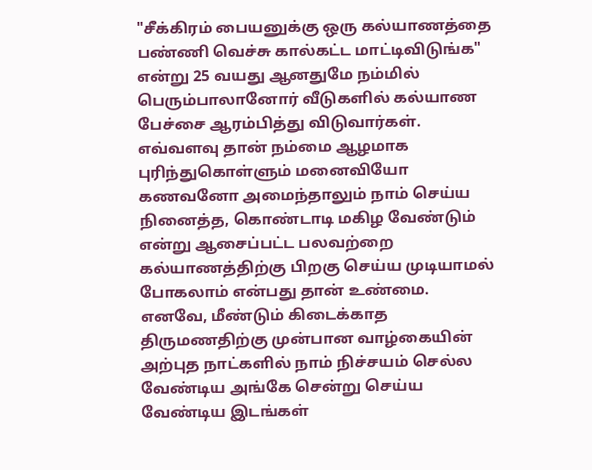"சீக்கிரம் பையனுக்கு ஒரு கல்யாணத்தை பண்ணி வெச்சு கால்கட்ட மாட்டிவிடுங்க" என்று 25 வயது ஆனதுமே நம்மில் பெரும்பாலானோர் வீடுகளில் கல்யாண பேச்சை ஆரம்பித்து விடுவார்கள். எவ்வளவு தான் நம்மை ஆழமாக புரிந்துகொள்ளும் மனைவியோ கணவனோ அமைந்தாலும் நாம் செய்ய நினைத்த, கொண்டாடி மகிழ வேண்டும் என்று ஆசைப்பட்ட பலவற்றை கல்யாணத்திற்கு பிறகு செய்ய முடியாமல் போகலாம் என்பது தான் உண்மை.
எனவே, மீண்டும் கிடைக்காத திருமணதிற்கு முன்பான வாழ்கையின் அற்புத நாட்களில் நாம் நிச்சயம் செல்ல வேண்டிய அங்கே சென்று செய்ய வேண்டிய இடங்கள்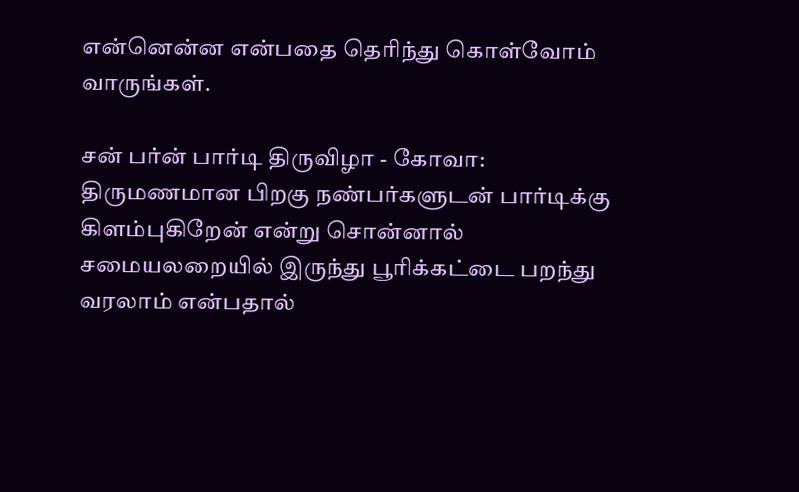என்னென்ன என்பதை தெரிந்து கொள்வோம் வாருங்கள்.

சன் பர்ன் பார்டி திருவிழா - கோவா:
திருமணமான பிறகு நண்பர்களுடன் பார்டிக்கு கிளம்புகிறேன் என்று சொன்னால் சமையலறையில் இருந்து பூரிக்கட்டை பறந்து வரலாம் என்பதால்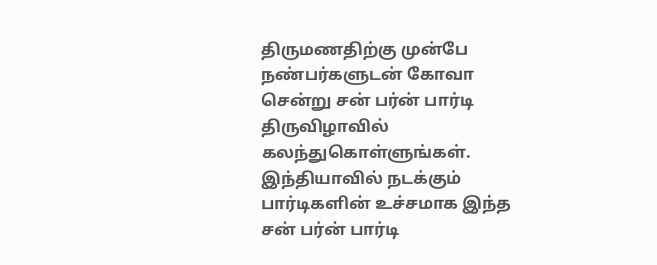திருமணதிற்கு முன்பே நண்பர்களுடன் கோவா சென்று சன் பர்ன் பார்டி திருவிழாவில் கலந்துகொள்ளுங்கள். இந்தியாவில் நடக்கும் பார்டிகளின் உச்சமாக இந்த சன் பர்ன் பார்டி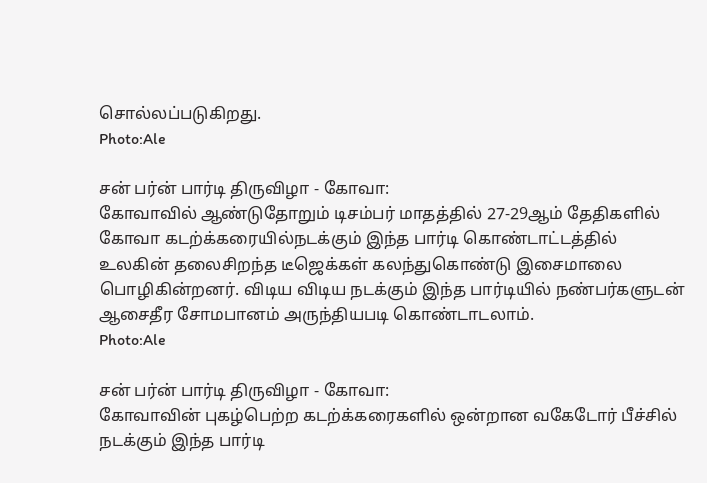சொல்லப்படுகிறது.
Photo:Ale

சன் பர்ன் பார்டி திருவிழா - கோவா:
கோவாவில் ஆண்டுதோறும் டிசம்பர் மாதத்தில் 27-29ஆம் தேதிகளில் கோவா கடற்க்கரையில்நடக்கும் இந்த பார்டி கொண்டாட்டத்தில் உலகின் தலைசிறந்த டீஜெக்கள் கலந்துகொண்டு இசைமாலை பொழிகின்றனர். விடிய விடிய நடக்கும் இந்த பார்டியில் நண்பர்களுடன் ஆசைதீர சோமபானம் அருந்தியபடி கொண்டாடலாம்.
Photo:Ale

சன் பர்ன் பார்டி திருவிழா - கோவா:
கோவாவின் புகழ்பெற்ற கடற்க்கரைகளில் ஒன்றான வகேடோர் பீச்சில் நடக்கும் இந்த பார்டி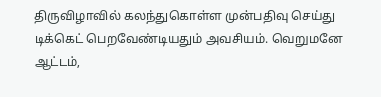திருவிழாவில் கலந்துகொள்ள முன்பதிவு செய்து டிக்கெட் பெறவேண்டியதும் அவசியம். வெறுமனே ஆட்டம்,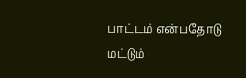பாட்டம் என்பதோடு மட்டும்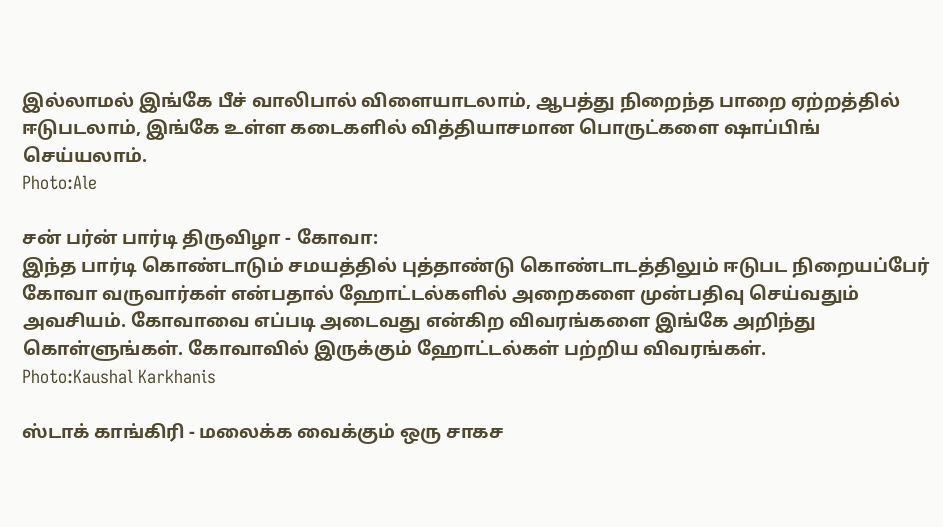இல்லாமல் இங்கே பீச் வாலிபால் விளையாடலாம், ஆபத்து நிறைந்த பாறை ஏற்றத்தில் ஈடுபடலாம், இங்கே உள்ள கடைகளில் வித்தியாசமான பொருட்களை ஷாப்பிங் செய்யலாம்.
Photo:Ale

சன் பர்ன் பார்டி திருவிழா - கோவா:
இந்த பார்டி கொண்டாடும் சமயத்தில் புத்தாண்டு கொண்டாடத்திலும் ஈடுபட நிறையப்பேர் கோவா வருவார்கள் என்பதால் ஹோட்டல்களில் அறைகளை முன்பதிவு செய்வதும் அவசியம். கோவாவை எப்படி அடைவது என்கிற விவரங்களை இங்கே அறிந்து கொள்ளுங்கள். கோவாவில் இருக்கும் ஹோட்டல்கள் பற்றிய விவரங்கள்.
Photo:Kaushal Karkhanis

ஸ்டாக் காங்கிரி - மலைக்க வைக்கும் ஒரு சாகச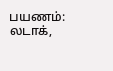பயணம்:
லடாக்,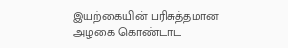இயற்கையின் பரிசுத்தமான அழகை கொண்டாட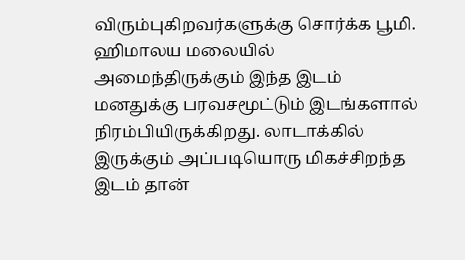விரும்புகிறவர்களுக்கு சொர்க்க பூமி. ஹிமாலய மலையில் அமைந்திருக்கும் இந்த இடம் மனதுக்கு பரவசமூட்டும் இடங்களால் நிரம்பியிருக்கிறது. லாடாக்கில் இருக்கும் அப்படியொரு மிகச்சிறந்த இடம் தான்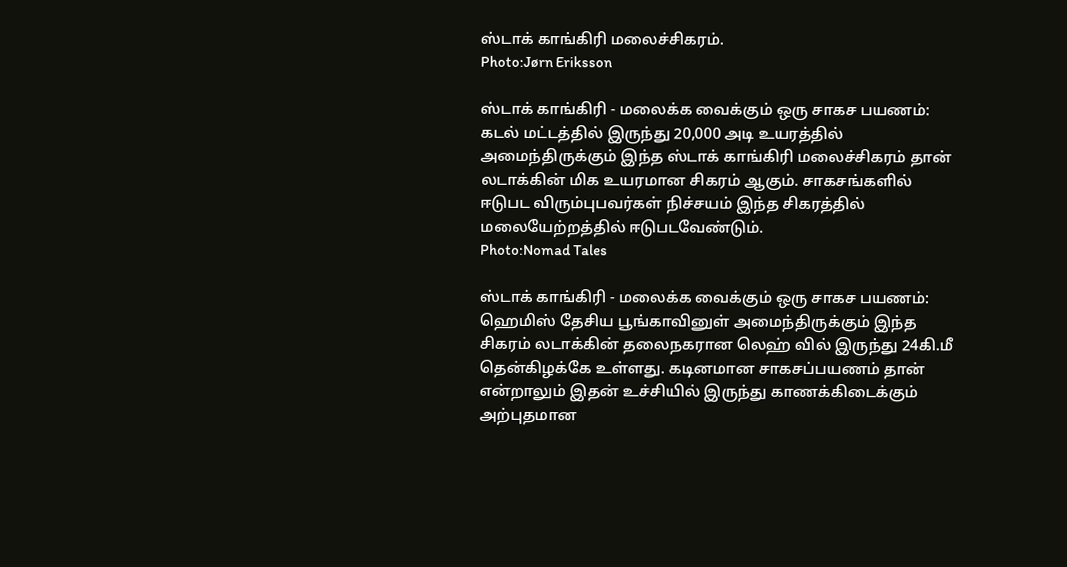ஸ்டாக் காங்கிரி மலைச்சிகரம்.
Photo:Jørn Eriksson

ஸ்டாக் காங்கிரி - மலைக்க வைக்கும் ஒரு சாகச பயணம்:
கடல் மட்டத்தில் இருந்து 20,000 அடி உயரத்தில் அமைந்திருக்கும் இந்த ஸ்டாக் காங்கிரி மலைச்சிகரம் தான் லடாக்கின் மிக உயரமான சிகரம் ஆகும். சாகசங்களில் ஈடுபட விரும்புபவர்கள் நிச்சயம் இந்த சிகரத்தில் மலையேற்றத்தில் ஈடுபடவேண்டும்.
Photo:Nomad Tales

ஸ்டாக் காங்கிரி - மலைக்க வைக்கும் ஒரு சாகச பயணம்:
ஹெமிஸ் தேசிய பூங்காவினுள் அமைந்திருக்கும் இந்த சிகரம் லடாக்கின் தலைநகரான லெஹ் வில் இருந்து 24கி.மீ தென்கிழக்கே உள்ளது. கடினமான சாகசப்பயணம் தான் என்றாலும் இதன் உச்சியில் இருந்து காணக்கிடைக்கும் அற்புதமான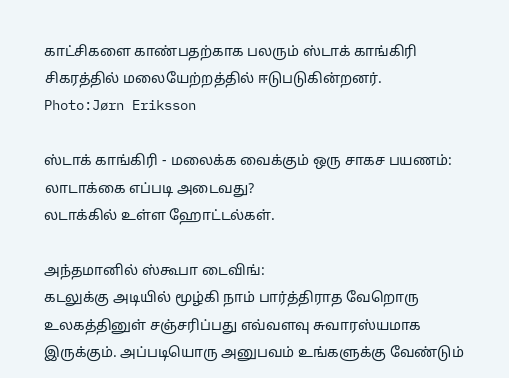காட்சிகளை காண்பதற்காக பலரும் ஸ்டாக் காங்கிரி சிகரத்தில் மலையேற்றத்தில் ஈடுபடுகின்றனர்.
Photo:Jørn Eriksson

ஸ்டாக் காங்கிரி - மலைக்க வைக்கும் ஒரு சாகச பயணம்:
லாடாக்கை எப்படி அடைவது?
லடாக்கில் உள்ள ஹோட்டல்கள்.

அந்தமானில் ஸ்கூபா டைவிங்:
கடலுக்கு அடியில் மூழ்கி நாம் பார்த்திராத வேறொரு உலகத்தினுள் சஞ்சரிப்பது எவ்வளவு சுவாரஸ்யமாக இருக்கும். அப்படியொரு அனுபவம் உங்களுக்கு வேண்டும்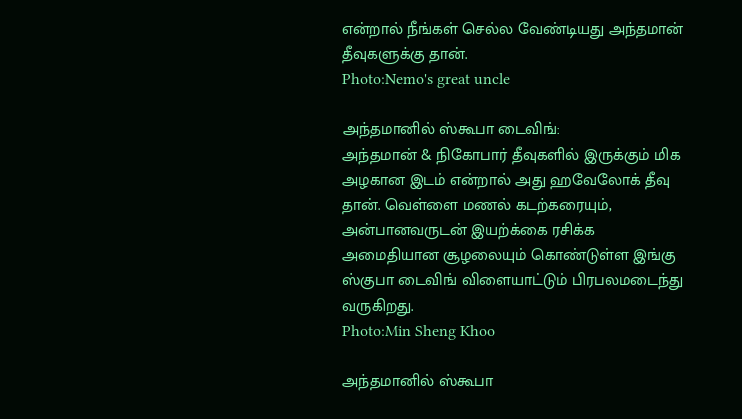என்றால் நீங்கள் செல்ல வேண்டியது அந்தமான் தீவுகளுக்கு தான்.
Photo:Nemo's great uncle

அந்தமானில் ஸ்கூபா டைவிங்:
அந்தமான் & நிகோபார் தீவுகளில் இருக்கும் மிக அழகான இடம் என்றால் அது ஹவேலோக் தீவு தான். வெள்ளை மணல் கடற்கரையும், அன்பானவருடன் இயற்க்கை ரசிக்க அமைதியான சூழலையும் கொண்டுள்ள இங்கு ஸ்குபா டைவிங் விளையாட்டும் பிரபலமடைந்து வருகிறது.
Photo:Min Sheng Khoo

அந்தமானில் ஸ்கூபா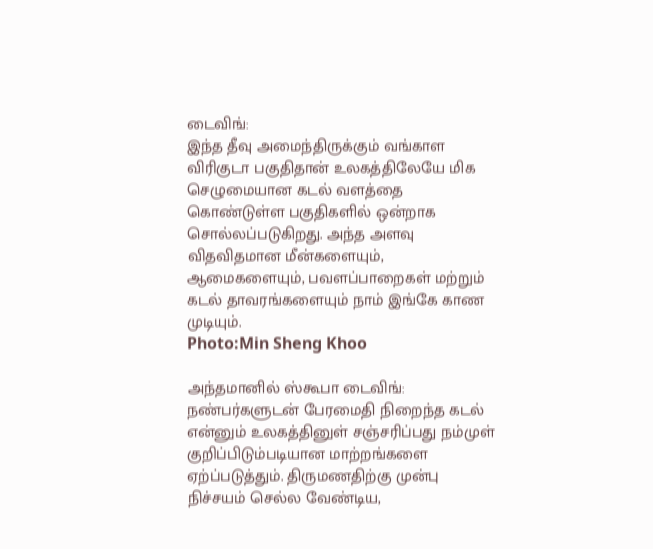டைவிங்:
இந்த தீவு அமைந்திருக்கும் வங்காள விரிகுடா பகுதிதான் உலகத்திலேயே மிக செழுமையான கடல் வளத்தை கொண்டுள்ள பகுதிகளில் ஒன்றாக சொல்லப்படுகிறது. அந்த அளவு விதவிதமான மீன்களையும், ஆமைகளையும், பவளப்பாறைகள் மற்றும் கடல் தாவரங்களையும் நாம் இங்கே காண முடியும்.
Photo:Min Sheng Khoo

அந்தமானில் ஸ்கூபா டைவிங்:
நண்பர்களுடன் பேரமைதி நிறைந்த கடல் என்னும் உலகத்தினுள் சஞ்சரிப்பது நம்முள் குறிப்பிடும்படியான மாற்றங்களை ஏற்ப்படுத்தும். திருமணதிற்கு முன்பு நிச்சயம் செல்ல வேண்டிய,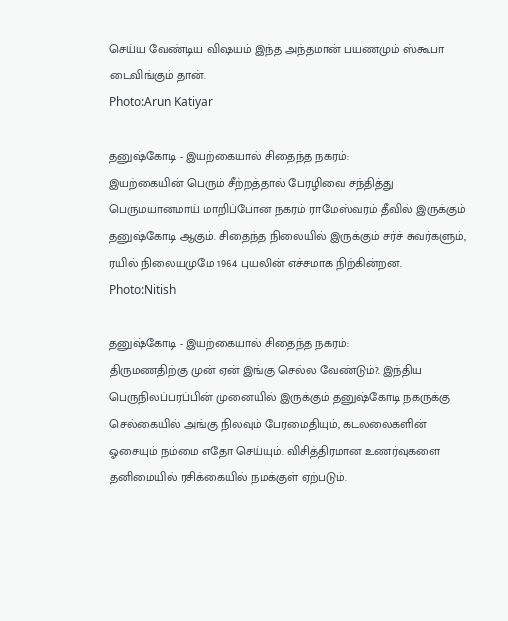செய்ய வேண்டிய விஷயம் இந்த அந்தமான் பயணமும் ஸ்கூபா டைவிங்கும் தான்.
Photo:Arun Katiyar

தனுஷ்கோடி - இயற்கையால் சிதைந்த நகரம்:
இயற்கையின் பெரும் சீற்றத்தால் பேரழிவை சந்தித்து பெருமயானமாய் மாறிப்போன நகரம் ராமேஸ்வரம் தீவில் இருக்கும் தனுஷ்கோடி ஆகும். சிதைந்த நிலையில் இருக்கும் சர்ச் சுவர்களும், ரயில் நிலையமுமே 1964 புயலின் எச்சமாக நிற்கின்றன.
Photo:Nitish

தனுஷ்கோடி - இயற்கையால் சிதைந்த நகரம்:
திருமணதிற்கு முன் ஏன் இங்கு செல்ல வேண்டும்?. இந்திய பெருநிலப்பரப்பின் முனையில் இருக்கும் தனுஷ்கோடி நகருக்கு செல்கையில் அங்கு நிலவும் பேரமைதியும், கடலலைகளின் ஓசையும் நம்மை எதோ செய்யும். விசித்திரமான உணர்வுகளை தனிமையில் ரசிக்கையில் நமக்குள் ஏற்படும்.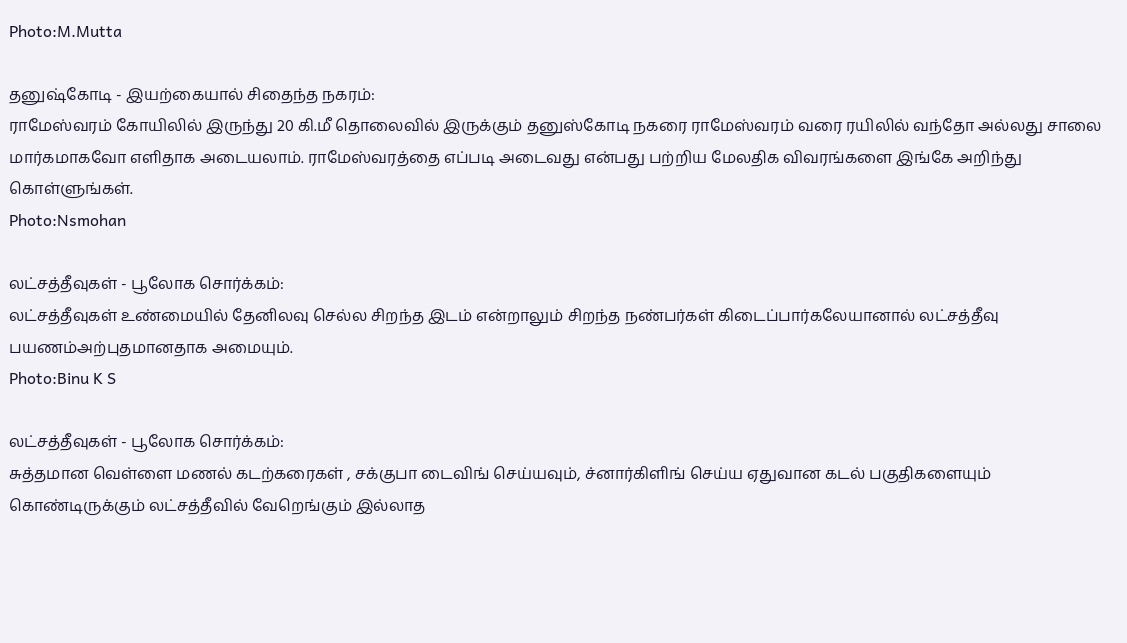Photo:M.Mutta

தனுஷ்கோடி - இயற்கையால் சிதைந்த நகரம்:
ராமேஸ்வரம் கோயிலில் இருந்து 20 கி.மீ தொலைவில் இருக்கும் தனுஸ்கோடி நகரை ராமேஸ்வரம் வரை ரயிலில் வந்தோ அல்லது சாலை மார்கமாகவோ எளிதாக அடையலாம். ராமேஸ்வரத்தை எப்படி அடைவது என்பது பற்றிய மேலதிக விவரங்களை இங்கே அறிந்து கொள்ளுங்கள்.
Photo:Nsmohan

லட்சத்தீவுகள் - பூலோக சொர்க்கம்:
லட்சத்தீவுகள் உண்மையில் தேனிலவு செல்ல சிறந்த இடம் என்றாலும் சிறந்த நண்பர்கள் கிடைப்பார்கலேயானால் லட்சத்தீவு பயணம்அற்புதமானதாக அமையும்.
Photo:Binu K S

லட்சத்தீவுகள் - பூலோக சொர்க்கம்:
சுத்தமான வெள்ளை மணல் கடற்கரைகள் , சக்குபா டைவிங் செய்யவும், ச்னார்கிளிங் செய்ய ஏதுவான கடல் பகுதிகளையும் கொண்டிருக்கும் லட்சத்தீவில் வேறெங்கும் இல்லாத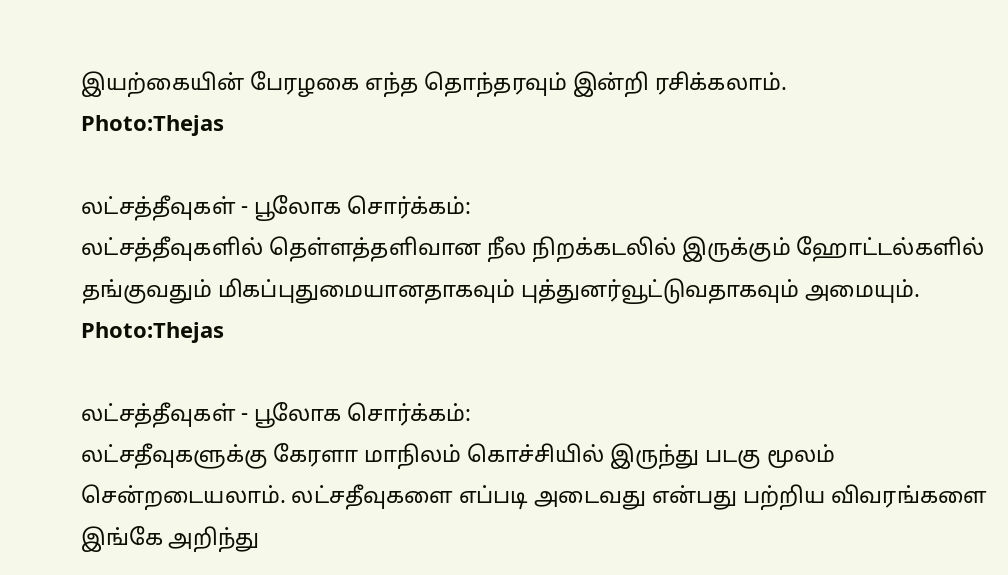இயற்கையின் பேரழகை எந்த தொந்தரவும் இன்றி ரசிக்கலாம்.
Photo:Thejas

லட்சத்தீவுகள் - பூலோக சொர்க்கம்:
லட்சத்தீவுகளில் தெள்ளத்தளிவான நீல நிறக்கடலில் இருக்கும் ஹோட்டல்களில் தங்குவதும் மிகப்புதுமையானதாகவும் புத்துனர்வூட்டுவதாகவும் அமையும்.
Photo:Thejas

லட்சத்தீவுகள் - பூலோக சொர்க்கம்:
லட்சதீவுகளுக்கு கேரளா மாநிலம் கொச்சியில் இருந்து படகு மூலம் சென்றடையலாம். லட்சதீவுகளை எப்படி அடைவது என்பது பற்றிய விவரங்களை இங்கே அறிந்து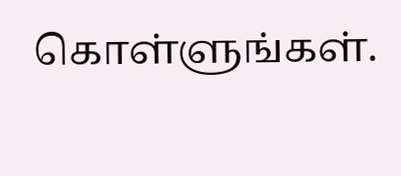கொள்ளுங்கள்.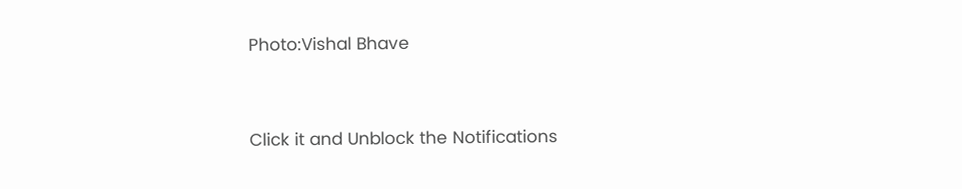Photo:Vishal Bhave



Click it and Unblock the Notifications